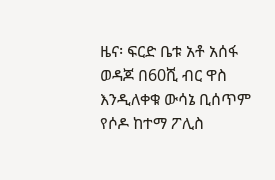ዜና፡ ፍርድ ቤቱ አቶ አሰፋ ወዳጆ በ60ሺ ብር ዋስ እንዲለቀቁ ውሳኔ ቢሰጥም የሶዶ ከተማ ፖሊስ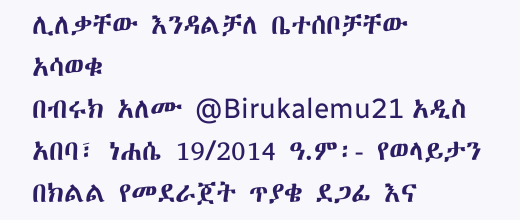ሊለቃቸው እንዳልቻለ ቤተሰቦቻቸው አሳወቁ
በብሩክ አለሙ @Birukalemu21 አዲስ አበባ፣ ነሐሴ 19/2014 ዓ.ም፡- የወላይታን በክልል የመደራጀት ጥያቄ ደጋፊ እና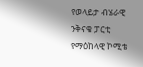የወላይታ ብሄራዊ ንቅናቄ ፓርቲ የማዕከላዊ ኮሚቴ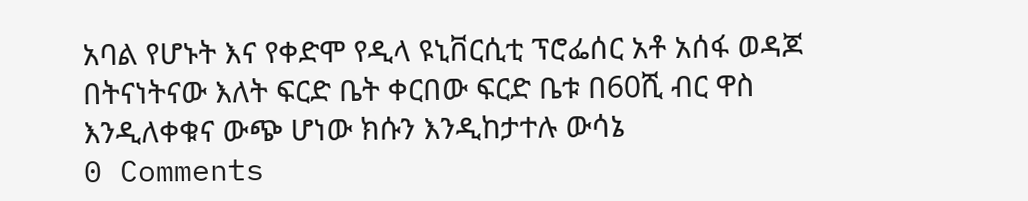አባል የሆኑት እና የቀድሞ የዲላ ዩኒቨርሲቲ ፕሮፌሰር አቶ አሰፋ ወዳጆ በትናነትናው እለት ፍርድ ቤት ቀርበው ፍርድ ቤቱ በ60ሺ ብር ዋስ እንዲለቀቁና ውጭ ሆነው ክሱን እንዲከታተሉ ውሳኔ
0 Comments